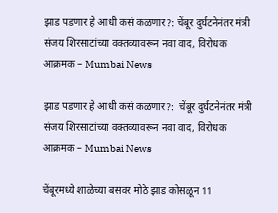झाड पडणार हे आधी कसं कळणार?: चेंबूर दुर्घटनेनंतर मंत्री संजय शिरसाटांच्या वक्तव्यावरून नवा वाद, विरोधक आक्रमक – Mumbai News

झाड पडणार हे आधी कसं कळणार?:  चेंबूर दुर्घटनेनंतर मंत्री संजय शिरसाटांच्या वक्तव्यावरून नवा वाद, विरोधक आक्रमक – Mumbai News

चेंबूरमध्ये शाळेच्या बसवर मोठे झाड कोसळून 11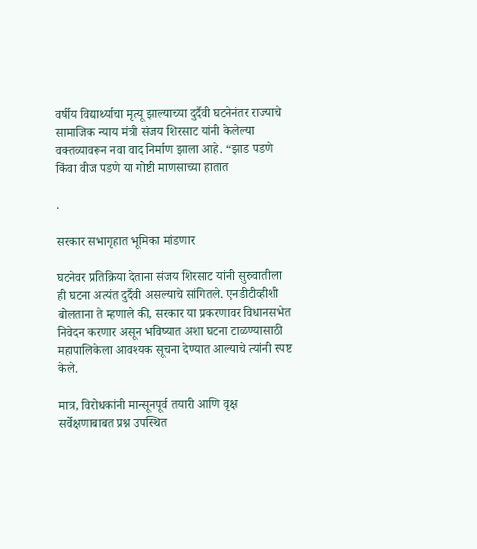वर्षीय विद्यार्थ्याचा मृत्यू झाल्याच्या दुर्दैवी घटनेनंतर राज्याचे सामाजिक न्याय मंत्री संजय शिरसाट यांनी केलेल्या वक्तव्यावरून नवा वाद निर्माण झाला आहे. “झाड पडणे किंवा वीज पडणे या गोष्टी माणसाच्या हातात

.

सरकार सभागृहात भूमिका मांडणार

घटनेवर प्रतिक्रिया देताना संजय शिरसाट यांनी सुरुवातीला ही घटना अत्यंत दुर्दैवी असल्याचे सांगितले. एनडीटीव्हीशी बोलताना ते म्हणाले की, सरकार या प्रकरणावर विधानसभेत निवेदन करणार असून भविष्यात अशा घटना टाळण्यासाठी महापालिकेला आवश्यक सूचना देण्यात आल्याचे त्यांनी स्पष्ट केले.

मात्र, विरोधकांनी मान्सूनपूर्व तयारी आणि वृक्ष सर्वेक्षणाबाबत प्रश्न उपस्थित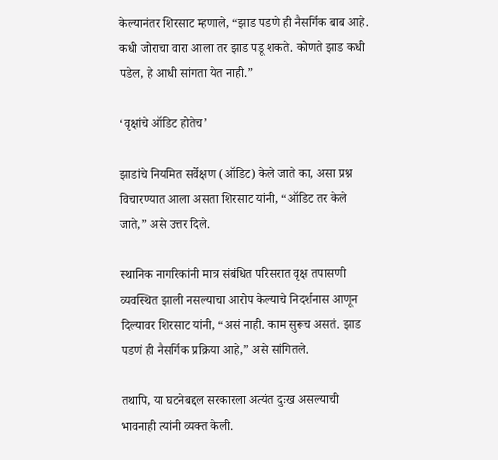केल्यानंतर शिरसाट म्हणाले, “झाड पडणे ही नैसर्गिक बाब आहे. कधी जोराचा वारा आला तर झाड पडू शकते. कोणते झाड कधी पडेल, हे आधी सांगता येत नाही.”

‘वृक्षांचे ऑडिट होतेच’

झाडांचे नियमित सर्वेक्षण (ऑडिट) केले जाते का, असा प्रश्न विचारण्यात आला असता शिरसाट यांनी, “ऑडिट तर केले जाते,” असे उत्तर दिले.

स्थानिक नागरिकांनी मात्र संबंधित परिसरात वृक्ष तपासणी व्यवस्थित झाली नसल्याचा आरोप केल्याचे निदर्शनास आणून दिल्यावर शिरसाट यांनी, “असं नाही. काम सुरूच असतं. झाड पडणं ही नैसर्गिक प्रक्रिया आहे,” असे सांगितले.

तथापि, या घटनेबद्दल सरकारला अत्यंत दुःख असल्याची भावनाही त्यांनी व्यक्त केली.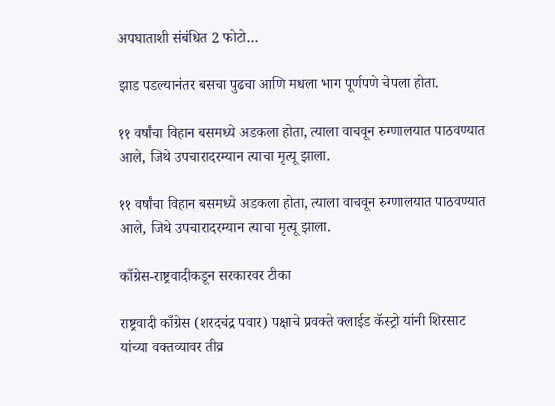अपघाताशी संबंधित 2 फोटो…

झाड पडल्यानंतर बसचा पुढचा आणि मधला भाग पूर्णपणे चेपला होता.

११ वर्षांचा विहान बसमध्ये अडकला होता, त्याला वाचवून रुग्णालयात पाठवण्यात आले, जिथे उपचारादरम्यान त्याचा मृत्यू झाला.

११ वर्षांचा विहान बसमध्ये अडकला होता, त्याला वाचवून रुग्णालयात पाठवण्यात आले, जिथे उपचारादरम्यान त्याचा मृत्यू झाला.

काँग्रेस-राष्ट्रवादीकडून सरकारवर टीका

राष्ट्रवादी काँग्रेस (शरदचंद्र पवार) पक्षाचे प्रवक्ते क्लाईड कॅस्ट्रो यांनी शिरसाट यांच्या वक्तव्यावर तीव्र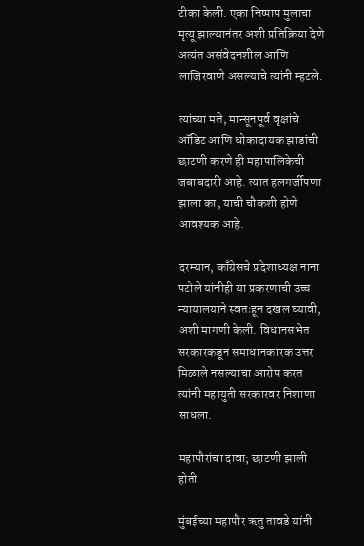टीका केली. एका निष्पाप मुलाचा मृत्यू झाल्यानंतर अशी प्रतिक्रिया देणे अत्यंत असंवेदनशील आणि लाजिरवाणे असल्याचे त्यांनी म्हटले.

त्यांच्या मते, मान्सूनपूर्व वृक्षांचे ऑडिट आणि धोकादायक झाडांची छाटणी करणे ही महापालिकेची जबाबदारी आहे. त्यात हलगर्जीपणा झाला का, याची चौकशी होणे आवश्यक आहे.

दरम्यान, काँग्रेसचे प्रदेशाध्यक्ष नाना पटोले यांनीही या प्रकरणाची उच्च न्यायालयाने स्वतःहून दखल घ्यावी, अशी मागणी केली. विधानसभेत सरकारकडून समाधानकारक उत्तर मिळाले नसल्याचा आरोप करत त्यांनी महायुती सरकारवर निशाणा साधला.

महापौरांचा दावा; छाटणी झाली होती

मुंबईच्या महापौर ऋतु तावडे यांनी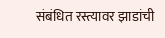संबंधित रस्त्यावर झाडांची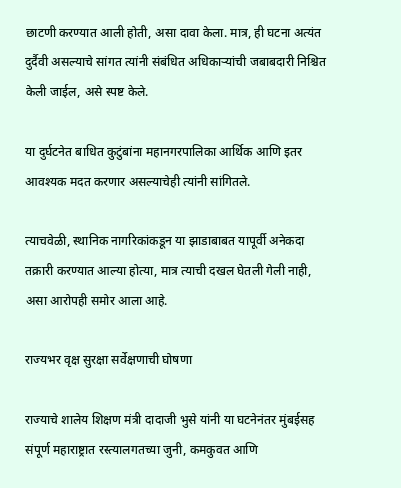छाटणी करण्यात आली होती, असा दावा केला. मात्र, ही घटना अत्यंत दुर्दैवी असल्याचे सांगत त्यांनी संबंधित अधिकाऱ्यांची जबाबदारी निश्चित केली जाईल, असे स्पष्ट केले.

या दुर्घटनेत बाधित कुटुंबांना महानगरपालिका आर्थिक आणि इतर आवश्यक मदत करणार असल्याचेही त्यांनी सांगितले.

त्याचवेळी, स्थानिक नागरिकांकडून या झाडाबाबत यापूर्वी अनेकदा तक्रारी करण्यात आल्या होत्या, मात्र त्याची दखल घेतली गेली नाही, असा आरोपही समोर आला आहे.

राज्यभर वृक्ष सुरक्षा सर्वेक्षणाची घोषणा

राज्याचे शालेय शिक्षण मंत्री दादाजी भुसे यांनी या घटनेनंतर मुंबईसह संपूर्ण महाराष्ट्रात रस्त्यालगतच्या जुनी, कमकुवत आणि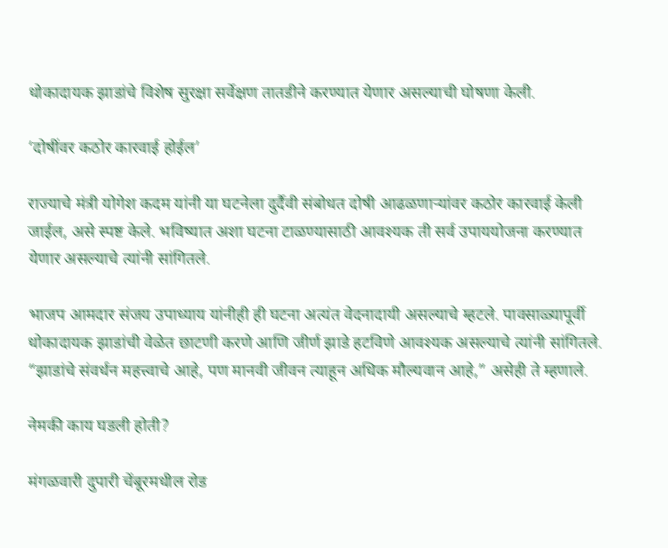धोकादायक झाडांचे विशेष सुरक्षा सर्वेक्षण तातडीने करण्यात येणार असल्याची घोषणा केली.

‘दोषींवर कठोर कारवाई होईल’

राज्याचे मंत्री योगेश कदम यांनी या घटनेला दुर्दैवी संबोधत दोषी आढळणाऱ्यांवर कठोर कारवाई केली जाईल, असे स्पष्ट केले. भविष्यात अशा घटना टाळण्यासाठी आवश्यक ती सर्व उपाययोजना करण्यात येणार असल्याचे त्यांनी सांगितले.

भाजप आमदार संजय उपाध्याय यांनीही ही घटना अत्यंत वेदनादायी असल्याचे म्हटले. पावसाळ्यापूर्वी धोकादायक झाडांची वेळेत छाटणी करणे आणि जीर्ण झाडे हटविणे आवश्यक असल्याचे त्यांनी सांगितले. “झाडांचे संवर्धन महत्त्वाचे आहे, पण मानवी जीवन त्याहून अधिक मौल्यवान आहे,” असेही ते म्हणाले.

नेमकी काय घडली होती?

मंगळवारी दुपारी चेंबूरमधील रोड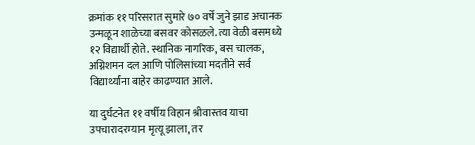क्रमांक ११ परिसरात सुमारे ७० वर्षे जुने झाड अचानक उन्मळून शाळेच्या बसवर कोसळले. त्या वेळी बसमध्ये १२ विद्यार्थी होते. स्थानिक नागरिक, बस चालक, अग्निशमन दल आणि पोलिसांच्या मदतीने सर्व विद्यार्थ्यांना बाहेर काढण्यात आले.

या दुर्घटनेत ११ वर्षीय विहान श्रीवास्तव याचा उपचारादरम्यान मृत्यू झाला, तर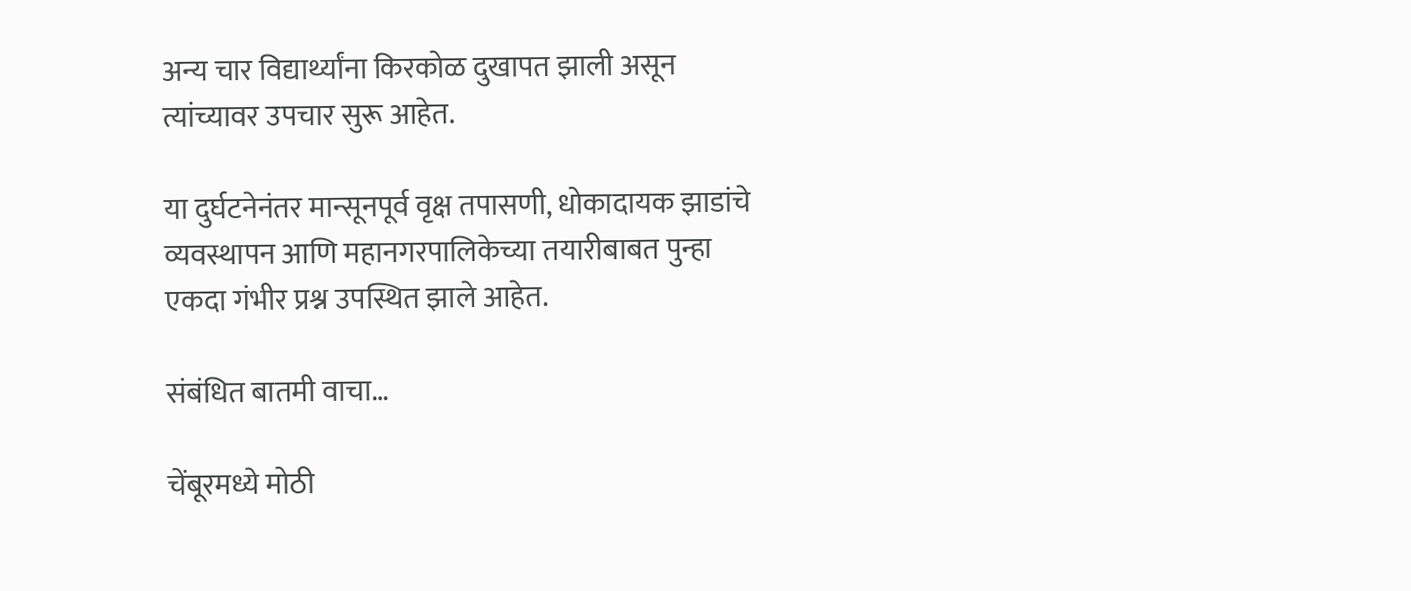अन्य चार विद्यार्थ्यांना किरकोळ दुखापत झाली असून त्यांच्यावर उपचार सुरू आहेत.

या दुर्घटनेनंतर मान्सूनपूर्व वृक्ष तपासणी, धोकादायक झाडांचे व्यवस्थापन आणि महानगरपालिकेच्या तयारीबाबत पुन्हा एकदा गंभीर प्रश्न उपस्थित झाले आहेत.

संबंधित बातमी वाचा…

चेंबूरमध्ये मोठी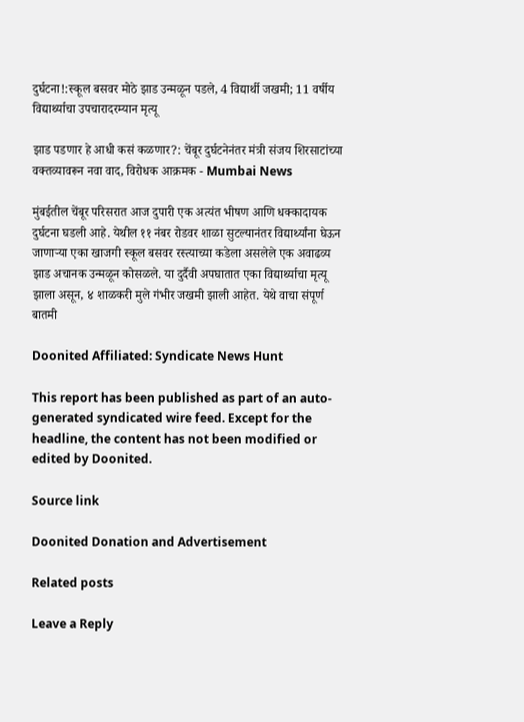दुर्घटना!:स्कूल बसवर मोठे झाड उन्मळून पडले, 4 विद्यार्थी जखमी; 11 वर्षीय विद्यार्थ्याचा उपचारादरम्यान मृत्यू

झाड पडणार हे आधी कसं कळणार?: चेंबूर दुर्घटनेनंतर मंत्री संजय शिरसाटांच्या वक्तव्यावरून नवा वाद, विरोधक आक्रमक - Mumbai News

मुंबईतील चेंबूर परिसरात आज दुपारी एक अत्यंत भीषण आणि धक्कादायक दुर्घटना घडली आहे. येथील ११ नंबर रोडवर शाळा सुटल्यानंतर विद्यार्थ्यांना घेऊन जाणाऱ्या एका खाजगी स्कूल बसवर रस्त्याच्या कडेला असलेले एक अवाढव्य झाड अचानक उन्मळून कोसळले. या दुर्दैवी अपघातात एका विद्यार्थ्याचा मृत्यू झाला असून, ४ शाळकरी मुले गंभीर जखमी झाली आहेत. येथे वाचा संपूर्ण बातमी

Doonited Affiliated: Syndicate News Hunt

This report has been published as part of an auto-generated syndicated wire feed. Except for the headline, the content has not been modified or edited by Doonited.

Source link

Doonited Donation and Advertisement

Related posts

Leave a Reply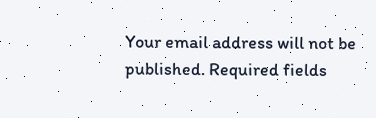Your email address will not be published. Required fields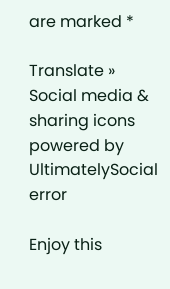are marked *

Translate »
Social media & sharing icons powered by UltimatelySocial
error

Enjoy this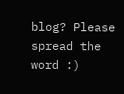blog? Please spread the word :)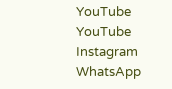YouTube
YouTube
Instagram
WhatsApp